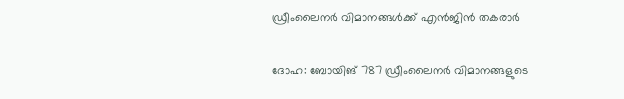ഡ്രീംലൈനര്‍ വിമാനങ്ങള്‍ക്ക് എന്‍ജിന്‍ തകരാര്‍

ദോഹ: ബോയിങ് 787 ഡ്രീംലൈനര്‍ വിമാനങ്ങളുടെ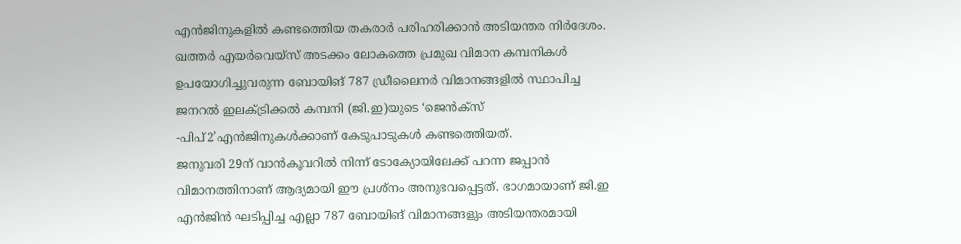എന്‍ജിനുകളില്‍ കണ്ടത്തെിയ തകരാര്‍ പരിഹരിക്കാന്‍ അടിയന്തര നിര്‍ദേശം. ഖത്തര്‍ എയര്‍വെയ്സ് അടക്കം ലോകത്തെ പ്രമുഖ വിമാന കമ്പനികള്‍ ഉപയോഗിച്ചുവരുന്ന ബോയിങ് 787 ഡ്രീലൈനര്‍ വിമാനങ്ങളില്‍ സ്ഥാപിച്ച ജനറല്‍ ഇലക്ട്രിക്കല്‍ കമ്പനി (ജി.ഇ)യുടെ ‘ജെന്‍ക്സ് -പിപ്2’എന്‍ജിനുകള്‍ക്കാണ് കേടുപാടുകള്‍ കണ്ടത്തെിയത്.
ജനുവരി 29ന് വാന്‍കൂവറില്‍ നിന്ന് ടോക്യോയിലേക്ക് പറന്ന ജപ്പാന്‍ വിമാനത്തിനാണ് ആദ്യമായി ഈ പ്രശ്നം അനുഭവപ്പെട്ടത്. ഭാഗമായാണ് ജി.ഇ എന്‍ജിന്‍ ഘടിപ്പിച്ച എല്ലാ 787 ബോയിങ് വിമാനങ്ങളും അടിയന്തരമായി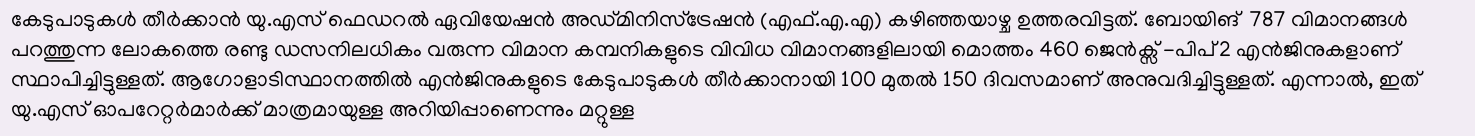കേടുപാടുകള്‍ തീര്‍ക്കാന്‍ യു.എസ് ഫെഡറല്‍ ഏവിയേഷന്‍ അഡ്മിനിസ്ട്രേഷന്‍ (എഫ്.എ.എ) കഴിഞ്ഞയാഴ്ച ഉത്തരവിട്ടത്. ബോയിങ്  787 വിമാനങ്ങള്‍ പറത്തുന്ന ലോകത്തെ രണ്ടു ഡസനിലധികം വരുന്ന വിമാന കമ്പനികളുടെ വിവിധ വിമാനങ്ങളിലായി മൊത്തം 460 ജെന്‍ക്സ് -പിപ്2 എന്‍ജിനുകളാണ് സ്ഥാപിച്ചിട്ടുള്ളത്. ആഗോളാടിസ്ഥാനത്തില്‍ എന്‍ജിനുകളുടെ കേടുപാടുകള്‍ തീര്‍ക്കാനായി 100 മുതല്‍ 150 ദിവസമാണ് അനുവദിച്ചിട്ടുള്ളത്. എന്നാല്‍, ഇത് യു.എസ് ഓപറേറ്റര്‍മാര്‍ക്ക് മാത്രമായുള്ള അറിയിപ്പാണെന്നും മറ്റുള്ള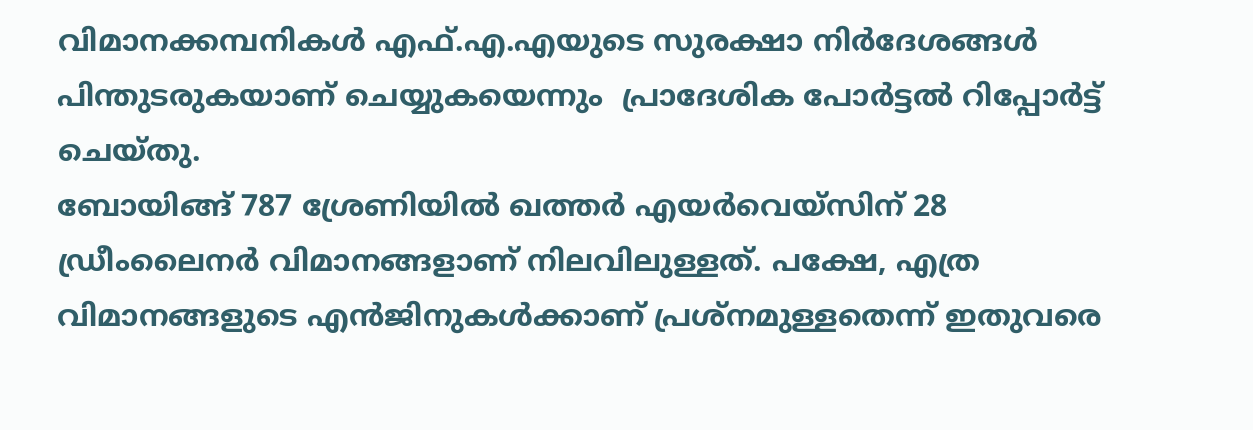വിമാനക്കമ്പനികള്‍ എഫ്.എ.എയുടെ സുരക്ഷാ നിര്‍ദേശങ്ങള്‍ പിന്തുടരുകയാണ് ചെയ്യുകയെന്നും  പ്രാദേശിക പോര്‍ട്ടല്‍ റിപ്പോര്‍ട്ട് ചെയ്തു.
ബോയിങ്ങ് 787 ശ്രേണിയില്‍ ഖത്തര്‍ എയര്‍വെയ്സിന് 28 ഡ്രീംലൈനര്‍ വിമാനങ്ങളാണ് നിലവിലുള്ളത്. പക്ഷേ, എത്ര വിമാനങ്ങളുടെ എന്‍ജിനുകള്‍ക്കാണ് പ്രശ്നമുള്ളതെന്ന് ഇതുവരെ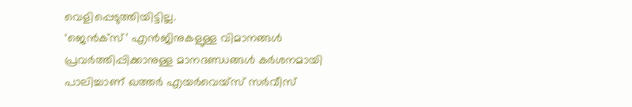വെളിപ്പെടുത്തിയിട്ടില്ല.
‘ജെന്‍ക്സ്’ എന്‍ജിനുകളുള്ള വിമാനങ്ങള്‍ പ്രവര്‍ത്തിപ്പിക്കാനുള്ള മാനദണ്ഡങ്ങള്‍ കര്‍ശനമായി പാലിച്ചാണ് ഖത്തര്‍ എയര്‍വെയ്സ് സര്‍വീസ്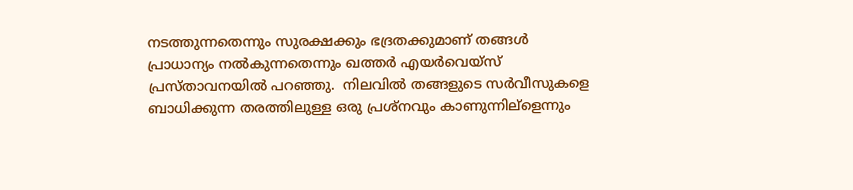നടത്തുന്നതെന്നും സുരക്ഷക്കും ഭദ്രതക്കുമാണ് തങ്ങള്‍ പ്രാധാന്യം നല്‍കുന്നതെന്നും ഖത്തര്‍ എയര്‍വെയ്സ് പ്രസ്താവനയില്‍ പറഞ്ഞു.  നിലവില്‍ തങ്ങളുടെ സര്‍വീസുകളെ ബാധിക്കുന്ന തരത്തിലുള്ള ഒരു പ്രശ്നവും കാണുന്നില്ളെന്നും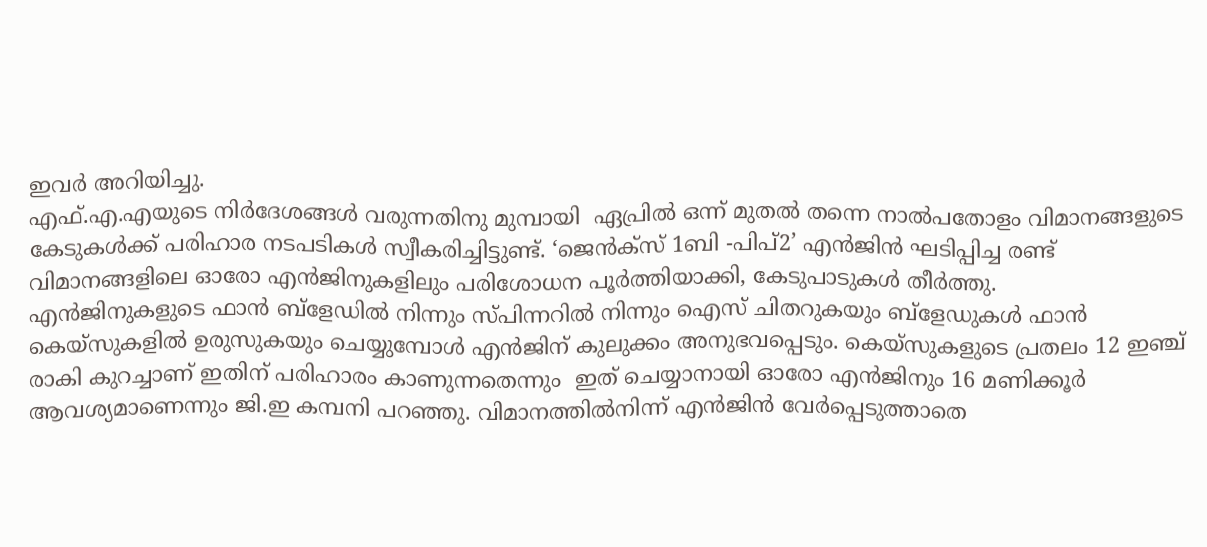ഇവര്‍ അറിയിച്ചു.
എഫ്.എ.എയുടെ നിര്‍ദേശങ്ങള്‍ വരുന്നതിനു മുമ്പായി  ഏപ്രില്‍ ഒന്ന് മുതല്‍ തന്നെ നാല്‍പതോളം വിമാനങ്ങളുടെ കേടുകള്‍ക്ക് പരിഹാര നടപടികള്‍ സ്വീകരിച്ചിട്ടുണ്ട്. ‘ജെന്‍ക്സ് 1ബി -പിപ്2’ എന്‍ജിന്‍ ഘടിപ്പിച്ച രണ്ട് വിമാനങ്ങളിലെ ഓരോ എന്‍ജിനുകളിലും പരിശോധന പൂര്‍ത്തിയാക്കി, കേടുപാടുകള്‍ തീര്‍ത്തു.
എന്‍ജിനുകളുടെ ഫാന്‍ ബ്ളേഡില്‍ നിന്നും സ്പിന്നറില്‍ നിന്നും ഐസ് ചിതറുകയും ബ്ളേഡുകള്‍ ഫാന്‍ കെയ്സുകളില്‍ ഉരുസുകയും ചെയ്യുമ്പോള്‍ എന്‍ജിന് കുലുക്കം അനുഭവപ്പെടും. കെയ്സുകളുടെ പ്രതലം 12 ഇഞ്ച് രാകി കുറച്ചാണ് ഇതിന് പരിഹാരം കാണുന്നതെന്നും  ഇത് ചെയ്യാനായി ഓരോ എന്‍ജിനും 16 മണിക്കൂര്‍ ആവശ്യമാണെന്നും ജി.ഇ കമ്പനി പറഞ്ഞു. വിമാനത്തില്‍നിന്ന് എന്‍ജിന്‍ വേര്‍പ്പെടുത്താതെ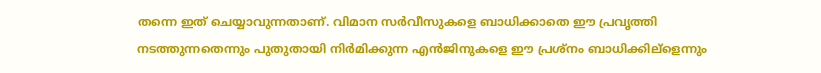തന്നെ ഇത് ചെയ്യാവുന്നതാണ്. വിമാന സര്‍വീസുകളെ ബാധിക്കാതെ ഈ പ്രവൃത്തി നടത്തുന്നതെന്നും പുതുതായി നിര്‍മിക്കുന്ന എന്‍ജിനുകളെ ഈ പ്രശ്നം ബാധിക്കില്ളെന്നും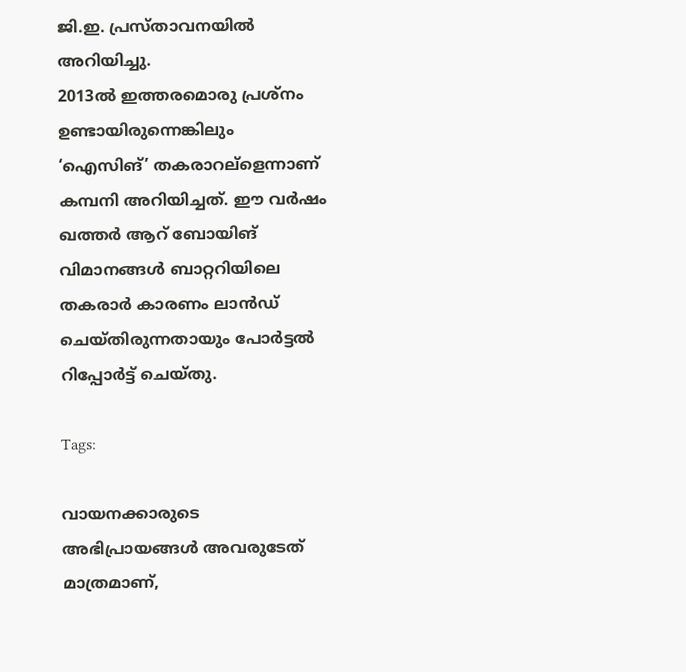ജി.ഇ. പ്രസ്താവനയില്‍ അറിയിച്ചു.
2013ല്‍ ഇത്തരമൊരു പ്രശ്നം ഉണ്ടായിരുന്നെങ്കിലും ‘ഐസിങ്’ തകരാറല്ളെന്നാണ് കമ്പനി അറിയിച്ചത്. ഈ വര്‍ഷം ഖത്തര്‍ ആറ് ബോയിങ് വിമാനങ്ങള്‍ ബാറ്ററിയിലെ തകരാര്‍ കാരണം ലാന്‍ഡ് ചെയ്തിരുന്നതായും പോര്‍ട്ടല്‍ റിപ്പോര്‍ട്ട് ചെയ്തു.

Tags:

വായനക്കാരുടെ അഭിപ്രായങ്ങള്‍ അവരുടേത് മാത്രമാണ്,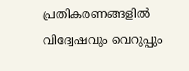പ്രതികരണങ്ങളിൽ വിദ്വേഷവും വെറുപ്പും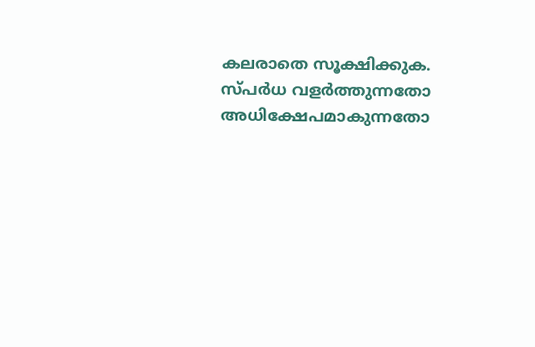കലരാതെ സൂക്ഷിക്കുക. സ്പർധ വളർത്തുന്നതോ അധിക്ഷേപമാകുന്നതോ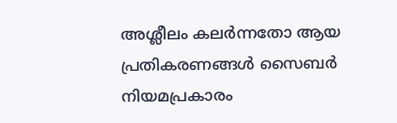അശ്ലീലം കലർന്നതോ ആയ പ്രതികരണങ്ങൾ സൈബർ നിയമപ്രകാരം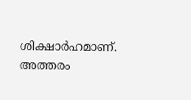ശിക്ഷാർഹമാണ്. അത്തരം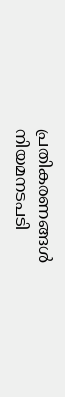പ്രതികരണങ്ങൾ നിയമനടപടി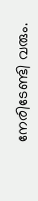നേരിടേണ്ടി വരും.